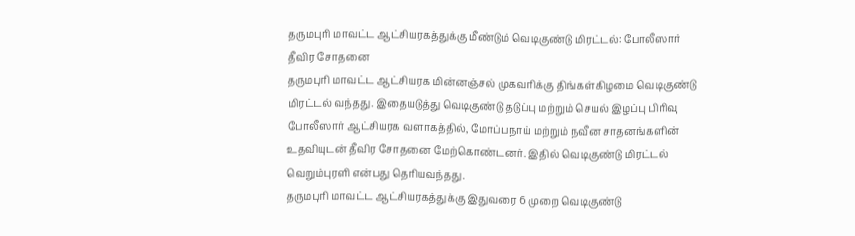தருமபுரி மாவட்ட ஆட்சியரகத்துக்கு மீண்டும் வெடிகுண்டு மிரட்டல்: போலீஸார் தீவிர சோதனை
தருமபுரி மாவட்ட ஆட்சியரக மின்னஞ்சல் முகவரிக்கு திங்கள்கிழமை வெடிகுண்டு மிரட்டல் வந்தது. இதையடுத்து வெடிகுண்டு தடுப்பு மற்றும் செயல் இழப்பு பிரிவு போலீஸார் ஆட்சியரக வளாகத்தில், மோப்பநாய் மற்றும் நவீன சாதனங்களின் உதவியுடன் தீவிர சோதனை மேற்கொண்டனர். இதில் வெடிகுண்டு மிரட்டல் வெறும்புரளி என்பது தெரியவந்தது.
தருமபுரி மாவட்ட ஆட்சியரகத்துக்கு இதுவரை 6 முறை வெடிகுண்டு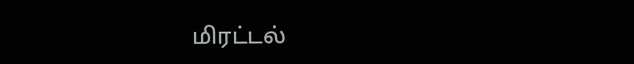மிரட்டல்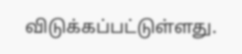விடுக்கப்பட்டுள்ளது.